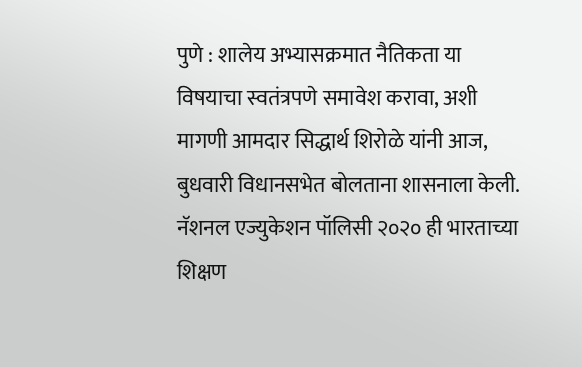पुणे : शालेय अभ्यासक्रमात नैतिकता या विषयाचा स्वतंत्रपणे समावेश करावा, अशी मागणी आमदार सिद्धार्थ शिरोळे यांनी आज, बुधवारी विधानसभेत बोलताना शासनाला केली.
नॅशनल एज्युकेशन पॉलिसी २०२० ही भारताच्या शिक्षण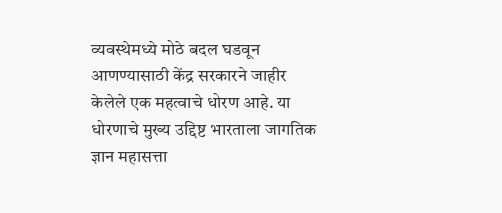व्यवस्थेमध्ये मोठे बदल घडवून आणण्यासाठी केंद्र सरकारने जाहीर केलेले एक महत्वाचे धोरण आहे. या धोरणाचे मुख्य उद्दिष्ट भारताला जागतिक ज्ञान महासत्ता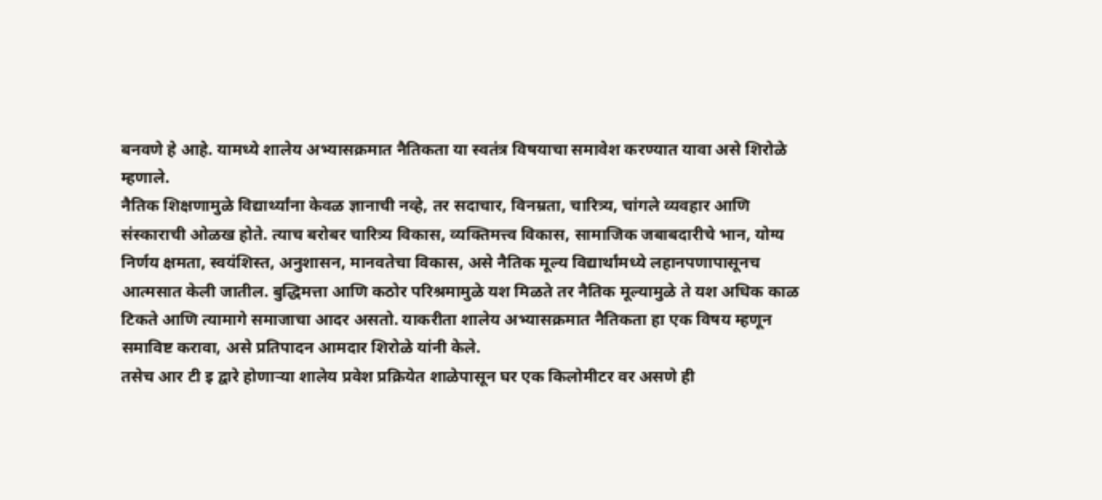बनवणे हे आहे. यामध्ये शालेय अभ्यासक्रमात नैतिकता या स्वतंत्र विषयाचा समावेश करण्यात यावा असे शिरोळे म्हणाले.
नैतिक शिक्षणामुळे विद्यार्थ्यांना केवळ ज्ञानाची नव्हे, तर सदाचार, विनम्रता, चारित्र्य, चांगले व्यवहार आणि संस्काराची ओळख होते. त्याच बरोबर चारित्र्य विकास, व्यक्तिमत्त्व विकास, सामाजिक जबाबदारीचे भान, योग्य निर्णय क्षमता, स्वयंशिस्त, अनुशासन, मानवतेचा विकास, असे नैतिक मूल्य विद्यार्थांमध्ये लहानपणापासूनच आत्मसात केली जातील. बुद्धिमत्ता आणि कठोर परिश्रमामुळे यश मिळते तर नैतिक मूल्यामुळे ते यश अधिक काळ टिकते आणि त्यामागे समाजाचा आदर असतो. याकरीता शालेय अभ्यासक्रमात नैतिकता हा एक विषय म्हणून समाविष्ट करावा, असे प्रतिपादन आमदार शिरोळे यांनी केले.
तसेच आर टी इ द्वारे होणाऱ्या शालेय प्रवेश प्रक्रियेत शाळेपासून घर एक किलोमीटर वर असणे ही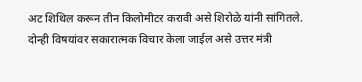अट शिथिल करून तीन किलोमीटर करावी असे शिरोळे यांनी सांगितले.
दोन्ही विषयांवर सकारात्मक विचार केला जाईल असे उत्तर मंत्री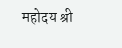महोदय श्री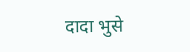दादा भुसे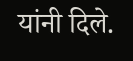यांनी दिले.